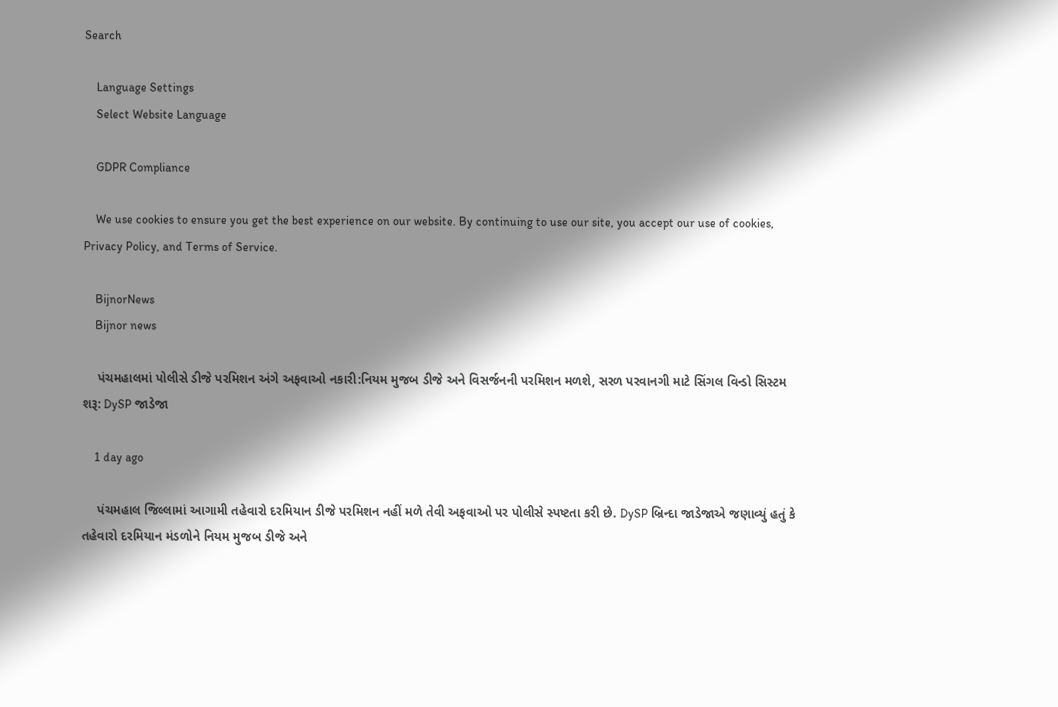Search

    Language Settings
    Select Website Language

    GDPR Compliance

    We use cookies to ensure you get the best experience on our website. By continuing to use our site, you accept our use of cookies, Privacy Policy, and Terms of Service.

    BijnorNews
    Bijnor news

    પંચમહાલમાં પોલીસે ડીજે પરમિશન અંગે અફવાઓ નકારી:નિયમ મુજબ ડીજે અને વિસર્જનની પરમિશન મળશે, સરળ પરવાનગી માટે સિંગલ વિન્ડો સિસ્ટમ શરૂ: DySP જાડેજા

    1 day ago

    પંચમહાલ જિલ્લામાં આગામી તહેવારો દરમિયાન ડીજે પરમિશન નહીં મળે તેવી અફવાઓ પર પોલીસે સ્પષ્ટતા કરી છે. DySP બ્રિન્દા જાડેજાએ જણાવ્યું હતું કે તહેવારો દરમિયાન મંડળોને નિયમ મુજબ ડીજે અને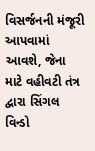વિસર્જનની મંજૂરી આપવામાં આવશે, જેના માટે વહીવટી તંત્ર દ્વારા સિંગલ વિન્ડો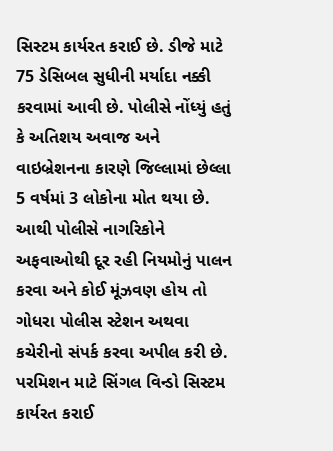સિસ્ટમ કાર્યરત કરાઈ છે. ડીજે માટે 75 ડેસિબલ સુધીની મર્યાદા નક્કી કરવામાં આવી છે. પોલીસે નોંધ્યું હતું કે અતિશય અવાજ અને વાઇબ્રેશનના કારણે જિલ્લામાં છેલ્લા 5 વર્ષમાં 3 લોકોના મોત થયા છે. આથી પોલીસે નાગરિકોને અફવાઓથી દૂર રહી નિયમોનું પાલન કરવા અને કોઈ મૂંઝવણ હોય તો ગોધરા પોલીસ સ્ટેશન અથવા કચેરીનો સંપર્ક કરવા અપીલ કરી છે. પરમિશન માટે સિંગલ વિન્ડો સિસ્ટમ કાર્યરત કરાઈ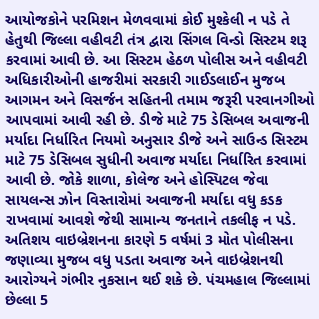આયોજકોને પરમિશન મેળવવામાં કોઈ મુશ્કેલી ન પડે તે હેતુથી જિલ્લા વહીવટી તંત્ર દ્વારા સિંગલ વિન્ડો સિસ્ટમ શરૂ કરવામાં આવી છે. આ સિસ્ટમ હેઠળ પોલીસ અને વહીવટી અધિકારીઓની હાજરીમાં સરકારી ગાઈડલાઈન મુજબ આગમન અને વિસર્જન સહિતની તમામ જરૂરી પરવાનગીઓ આપવામાં આવી રહી છે. ડીજે માટે 75 ડેસિબલ અવાજની મર્યાદા નિર્ધારિત નિયમો અનુસાર ડીજે અને સાઉન્ડ સિસ્ટમ માટે 75 ડેસિબલ સુધીની અવાજ મર્યાદા નિર્ધારિત કરવામાં આવી છે. જોકે શાળા, કોલેજ અને હોસ્પિટલ જેવા સાયલન્સ ઝોન વિસ્તારોમાં અવાજની મર્યાદા વધુ કડક રાખવામાં આવશે જેથી સામાન્ય જનતાને તકલીફ ન પડે. અતિશય વાઇબ્રેશનના કારણે 5 વર્ષમાં 3 મોત પોલીસના જણાવ્યા મુજબ વધુ પડતા અવાજ અને વાઇબ્રેશનથી આરોગ્યને ગંભીર નુકસાન થઈ શકે છે. પંચમહાલ જિલ્લામાં છેલ્લા 5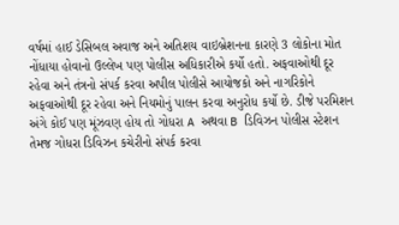વર્ષમાં હાઈ ડેસિબલ અવાજ અને અતિશય વાઇબ્રેશનના કારણે 3 લોકોના મોત નોંધાયા હોવાનો ઉલ્લેખ પણ પોલીસ અધિકારીએ કર્યો હતો. અફવાઓથી દૂર રહેવા અને તંત્રનો સંપર્ક કરવા અપીલ પોલીસે આયોજકો અને નાગરિકોને અફવાઓથી દૂર રહેવા અને નિયમોનું પાલન કરવા અનુરોધ કર્યો છે. ડીજે પરમિશન અંગે કોઈ પણ મૂંઝવણ હોય તો ગોધરા A અથવા B ડિવિઝન પોલીસ સ્ટેશન તેમજ ગોધરા ડિવિઝન કચેરીનો સંપર્ક કરવા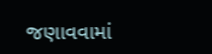જણાવવામાં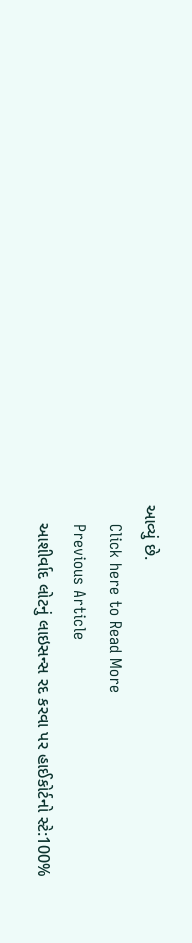આવ્યું છે.
    Click here to Read More
    Previous Article
    આશીર્વાદ લોટનું લાઇસન્સ રદ કરવા પર હાઈકોર્ટનો સ્ટે:100%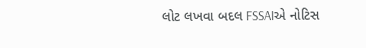લોટ લખવા બદલ FSSAIએ નોટિસ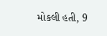મોકલી હતી, 9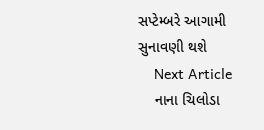સપ્ટેમ્બરે આગામી સુનાવણી થશે
    Next Article
    નાના ચિલોડા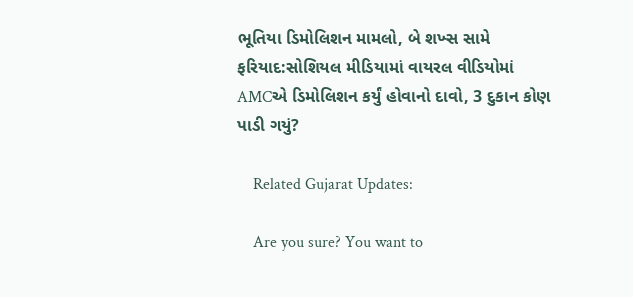ભૂતિયા ડિમોલિશન મામલો, બે શખ્સ સામે ફરિયાદ:સોશિયલ મીડિયામાં વાયરલ વીડિયોમાં AMCએ ડિમોલિશન કર્યું હોવાનો દાવો, 3 દુકાન કોણ પાડી ગયું?

    Related Gujarat Updates:

    Are you sure? You want to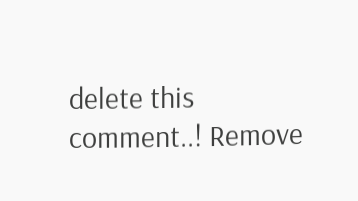delete this comment..! Remove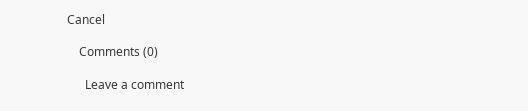Cancel

    Comments (0)

      Leave a comment